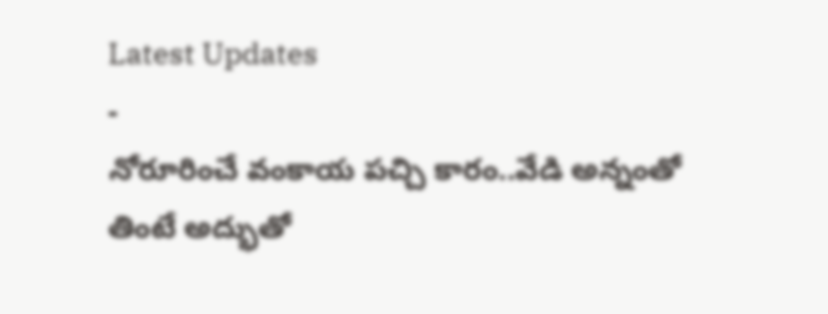Latest Updates
-
నోరూరించే వంకాయ పచ్చి కారం..వేడి అన్నంతో తింటే అద్భుతో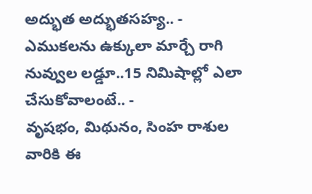అద్భుత అద్భుతసహ్య.. -
ఎముకలను ఉక్కులా మార్చే రాగి నువ్వుల లడ్డూ..15 నిమిషాల్లో ఎలా చేసుకోవాలంటే.. -
వృషభం, మిథునం, సింహ రాశుల వారికి ఈ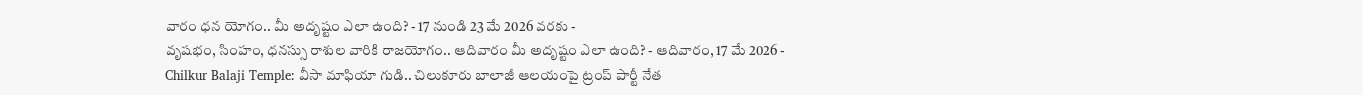వారం ధన యోగం.. మీ అదృష్టం ఎలా ఉంది? - 17 నుండి 23 మే 2026 వరకు -
వృషభం, సింహం, ధనస్సు రాశుల వారికి రాజయోగం.. ఆదివారం మీ అదృష్టం ఎలా ఉంది? - ఆదివారం, 17 మే 2026 -
Chilkur Balaji Temple: వీసా మాఫియా గుడి.. చిలుకూరు బాలాజీ ఆలయంపై ట్రంప్ పార్టీ నేత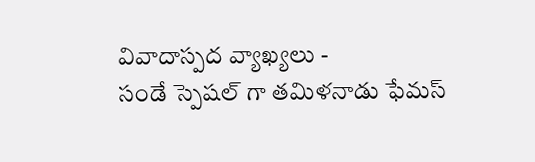వివాదాస్పద వ్యాఖ్యలు -
సండే స్పెషల్ గా తమిళనాడు ఫేమస్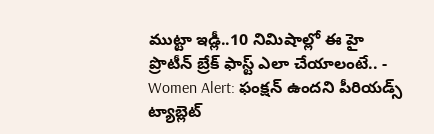ముట్టా ఇడ్లీ..10 నిమిషాల్లో ఈ హై ప్రొటీన్ బ్రేక్ ఫాస్ట్ ఎలా చేయాలంటే.. -
Women Alert: ఫంక్షన్ ఉందని పీరియడ్స్ ట్యాబ్లెట్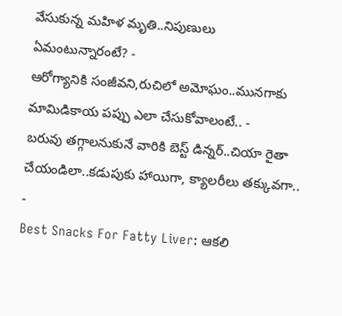వేసుకున్న మహిళ మృతి..నిపుణులు ఏమంటున్నారంటే? -
ఆరోగ్యానికి సంజీవని,రుచిలో అమోఘం..మునగాకు మామిడికాయ పప్పు ఎలా చేసుకోవాలంటే.. -
బరువు తగ్గాలనుకునే వారికి బెస్ట్ డిన్నర్..చియా రైతా చేయండిలా..కడుపుకు హాయిగా, క్యాలరీలు తక్కువగా.. -
Best Snacks For Fatty Liver: ఆకలి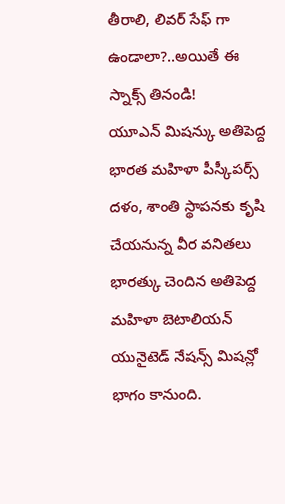తీరాలి, లివర్ సేఫ్ గా ఉండాలా?..అయితే ఈ స్నాక్స్ తినండి!
యూఎన్ మిషన్కు అతిపెద్ద భారత మహిళా పీస్కీపర్స్ దళం, శాంతి స్థాపనకు కృషి చేయనున్న వీర వనితలు
భారత్కు చెందిన అతిపెద్ద మహిళా బెటాలియన్ యునైటెడ్ నేషన్స్ మిషన్లో భాగం కానుంది.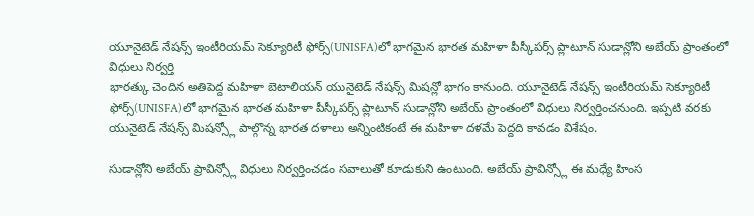యూనైటెడ్ నేషన్స్ ఇంటీరియమ్ సెక్యూరిటీ ఫోర్స్(UNISFA)లో భాగమైన భారత మహిళా పీస్కీపర్స్ ప్లాటూన్ సుడాన్లోని అబేయ్ ప్రాంతంలో విధులు నిర్వర్తి
భారత్కు చెందిన అతిపెద్ద మహిళా బెటాలియన్ యునైటెడ్ నేషన్స్ మిషన్లో భాగం కానుంది. యూనైటెడ్ నేషన్స్ ఇంటీరియమ్ సెక్యూరిటీ ఫోర్స్(UNISFA)లో భాగమైన భారత మహిళా పీస్కీపర్స్ ప్లాటూన్ సుడాన్లోని అబేయ్ ప్రాంతంలో విధులు నిర్వర్తించనుంది. ఇప్పటి వరకు యునైటెడ్ నేషన్స్ మిషన్స్లో పాల్గొన్న భారత దళాలు అన్నింటికంటే ఈ మహిళా దళమే పెద్దది కావడం విశేషం.

సుడాన్లోని అబేయ్ ప్రావిన్స్లో విధులు నిర్వర్తించడం సవాలుతో కూడుకుని ఉంటుంది. అబేయ్ ప్రావిన్స్లో ఈ మధ్యే హింస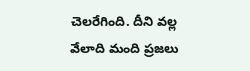చెలరేగింది. దీని వల్ల వేలాది మంది ప్రజలు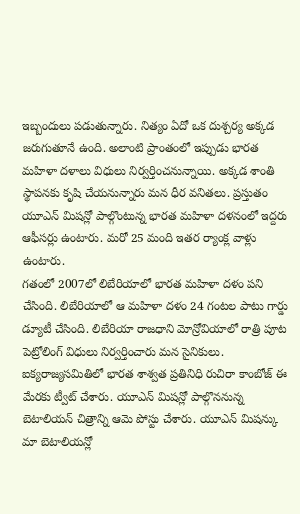ఇబ్బందులు పడుతున్నారు. నిత్యం ఏదో ఒక దుశ్చర్య అక్కడ జరుగుతూనే ఉంది. అలాంటి ప్రాంతంలో ఇప్పుడు భారత మహిళా దళాలు విధులు నిర్వర్తించనున్నాయి. అక్కడ శాంతి స్థాపనకు కృషి చేయనున్నారు మన ధీర వనితలు. ప్రస్తుతం యూఎన్ మిషన్లో పాల్గొంటున్న భారత మహిళా దళనంలో ఇద్దరు ఆఫీసర్లు ఉంటారు. మరో 25 మంది ఇతర ర్యాంక్ల వాళ్లు ఉంటారు.
గతంలో 2007లో లిబేరియాలో భారత మహిళా దళం పని చేసింది. లిబేరియాలో ఆ మహిళా దళం 24 గంటల పాటు గార్డు డ్యూటీ చేసింది. లిబేరియా రాజధాని మోన్రోవియాలో రాత్రి పూట పెట్రోలింగ్ విధులు నిర్వర్తించారు మన సైనికులు.
ఐక్యరాజ్యసమితిలో భారత శాశ్వత ప్రతినిధి రుచిరా కాంబోజ్ ఈ మేరకు ట్వీట్ చేశారు. యూఎన్ మిషన్లో పాల్గొననున్న బెటాలియన్ చిత్రాన్ని ఆమె పోస్టు చేశారు. యూఎన్ మిషన్కు మా బెటాలియన్లో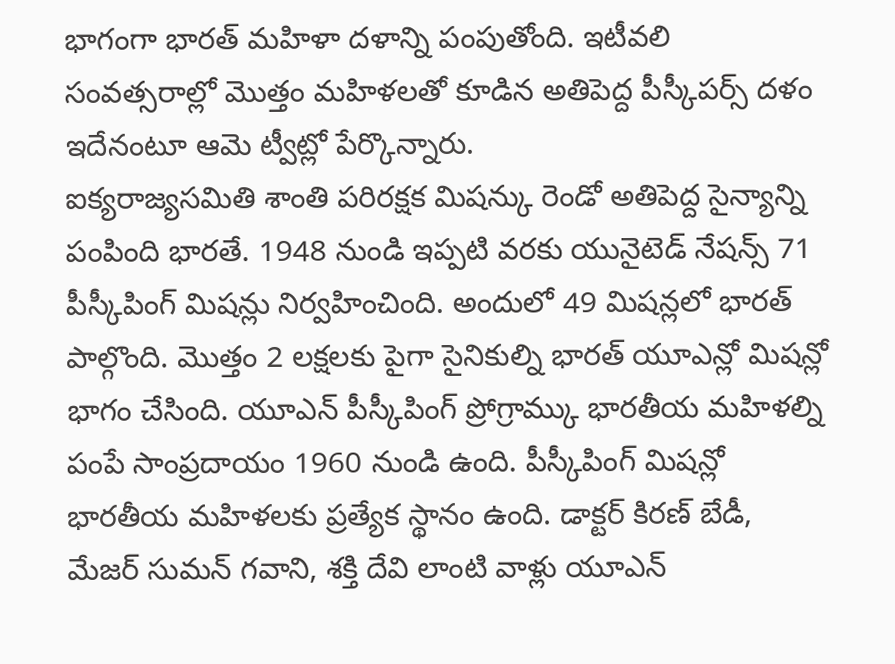భాగంగా భారత్ మహిళా దళాన్ని పంపుతోంది. ఇటీవలి సంవత్సరాల్లో మొత్తం మహిళలతో కూడిన అతిపెద్ద పీస్కీపర్స్ దళం ఇదేనంటూ ఆమె ట్వీట్లో పేర్కొన్నారు.
ఐక్యరాజ్యసమితి శాంతి పరిరక్షక మిషన్కు రెండో అతిపెద్ద సైన్యాన్ని పంపింది భారతే. 1948 నుండి ఇప్పటి వరకు యునైటెడ్ నేషన్స్ 71 పీస్కీపింగ్ మిషన్లు నిర్వహించింది. అందులో 49 మిషన్లలో భారత్ పాల్గొంది. మొత్తం 2 లక్షలకు పైగా సైనికుల్ని భారత్ యూఎన్లో మిషన్లో భాగం చేసింది. యూఎన్ పీస్కీపింగ్ ప్రోగ్రామ్కు భారతీయ మహిళల్ని పంపే సాంప్రదాయం 1960 నుండి ఉంది. పీస్కీపింగ్ మిషన్లో భారతీయ మహిళలకు ప్రత్యేక స్థానం ఉంది. డాక్టర్ కిరణ్ బేడీ, మేజర్ సుమన్ గవాని, శక్తి దేవి లాంటి వాళ్లు యూఎన్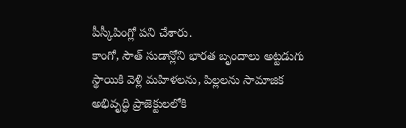పీస్కీపింగ్లో పని చేశారు.
కాంగో, సౌత్ సుడాన్లోని భారత బృందాలు అట్టడుగు స్థాయికి వెళ్లి మహిళలను, పిల్లలను సామాజిక అభివృద్ధి ప్రాజెక్టులలోకి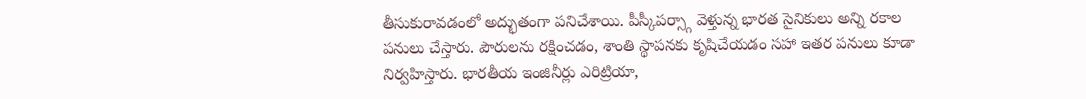తీసుకురావడంలో అద్భుతంగా పనిచేశాయి. పీస్కీపర్స్గా వెళ్తున్న భారత సైనికులు అన్ని రకాల పనులు చేస్తారు. పౌరులను రక్షించడం, శాంతి స్థాపనకు కృషిచేయడం సహా ఇతర పనులు కూడా నిర్వహిస్తారు. భారతీయ ఇంజినీర్లు ఎరిట్రియా,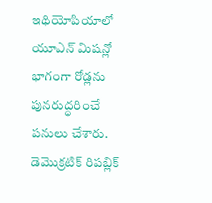ఇథియోపియాలో యూఎన్ మిషన్లో భాగంగా రోడ్లను పునరుద్ధరించే పనులు చేశారు. డెమొక్రటిక్ రిపబ్లిక్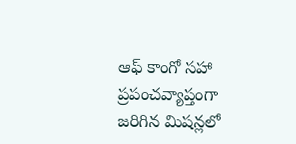ఆఫ్ కాంగో సహా ప్రపంచవ్యాప్తంగా జరిగిన మిషన్లలో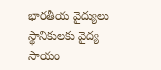భారతీయ వైద్యులు స్థానికులకు వైద్య సాయం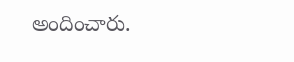అందించారు.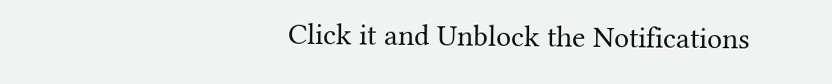Click it and Unblock the Notifications